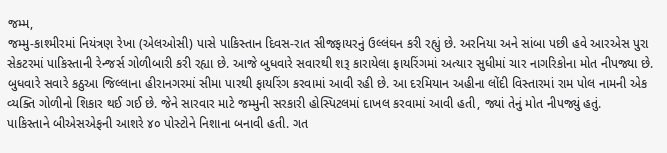જમ્મ,
જમ્મુ-કાશ્મીરમાં નિયંત્રણ રેખા (એલઓસી) પાસે પાકિસ્તાન દિવસ-રાત સીજફાયરનું ઉલ્લંઘન કરી રહ્યું છે. અરનિયા અને સાંબા પછી હવે આરએસ પુરા સેકટરમાં પાકિસ્તાની રેન્જર્સ ગોળીબારી કરી રહ્યા છે. આજે બુધવારે સવારથી શરૂ કારાયેલા ફાયરિંગમાં અત્યાર સુધીમાં ચાર નાગરિકોના મોત નીપજ્યા છે.
બુધવારે સવારે કઠુઆ જિલ્લાના હીરાનગરમાં સીમા પારથી ફાયરિંગ કરવામાં આવી રહી છે. આ દરમિયાન અહીના લોંદી વિસ્તારમાં રામ પોલ નામની એક વ્યક્તિ ગોળીનો શિકાર થઈ ગઈ છે. જેને સારવાર માટે જમ્મુની સરકારી હોસ્પિટલમાં દાખલ કરવામાં આવી હતી, જ્યાં તેનું મોત નીપજ્યું હતું.
પાકિસ્તાને બીએસએફની આશરે ૪૦ પોસ્ટોને નિશાના બનાવી હતી. ગત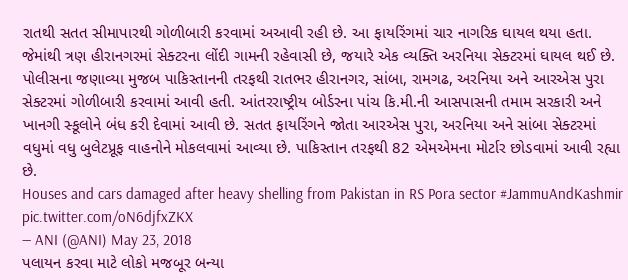રાતથી સતત સીમાપારથી ગોળીબારી કરવામાં અઆવી રહી છે. આ ફાયરિંગમાં ચાર નાગરિક ઘાયલ થયા હતા. જેમાંથી ત્રણ હીરાનગરમાં સેક્ટરના લોંદી ગામની રહેવાસી છે, જયારે એક વ્યક્તિ અરનિયા સેક્ટરમાં ઘાયલ થઈ છે.
પોલીસના જણાવ્યા મુજબ પાકિસ્તાનની તરફથી રાતભર હીરાનગર, સાંબા, રામગઢ, અરનિયા અને આરએસ પુરા સેક્ટરમાં ગોળીબારી કરવામાં આવી હતી. આંતરરાષ્ટ્રીય બોર્ડરના પાંચ કિ.મી.ની આસપાસની તમામ સરકારી અને ખાનગી સ્કૂલોને બંધ કરી દેવામાં આવી છે. સતત ફાયરિંગને જોતા આરએસ પુરા, અરનિયા અને સાંબા સેક્ટરમાં વધુમાં વધુ બુલેટપ્રૂફ વાહનોને મોકલવામાં આવ્યા છે. પાકિસ્તાન તરફથી 82 એમએમના મોર્ટાર છોડવામાં આવી રહ્યા છે.
Houses and cars damaged after heavy shelling from Pakistan in RS Pora sector #JammuAndKashmir pic.twitter.com/oN6djfxZKX
— ANI (@ANI) May 23, 2018
પલાયન કરવા માટે લોકો મજબૂર બન્યા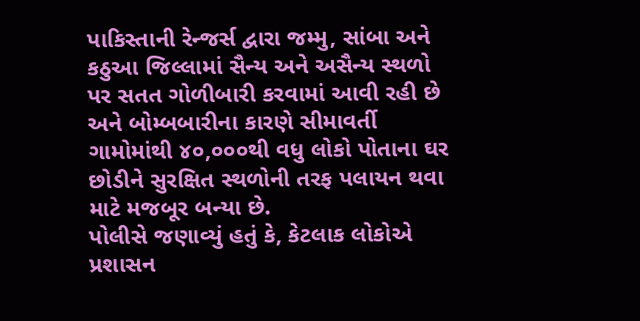પાકિસ્તાની રેન્જર્સ દ્વારા જમ્મુ, સાંબા અને કઠુઆ જિલ્લામાં સૈન્ય અને અસૈન્ય સ્થળો પર સતત ગોળીબારી કરવામાં આવી રહી છે અને બોમ્બબારીના કારણે સીમાવર્તી ગામોમાંથી ૪૦,૦૦૦થી વધુ લોકો પોતાના ઘર છોડીને સુરક્ષિત સ્થળોની તરફ પલાયન થવા માટે મજબૂર બન્યા છે.
પોલીસે જણાવ્યું હતું કે, કેટલાક લોકોએ પ્રશાસન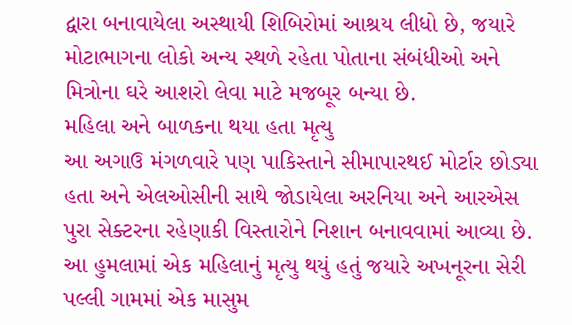દ્વારા બનાવાયેલા અસ્થાયી શિબિરોમાં આશ્રય લીધો છે, જયારે મોટાભાગના લોકો અન્ય સ્થળે રહેતા પોતાના સંબંધીઓ અને મિત્રોના ઘરે આશરો લેવા માટે મજબૂર બન્યા છે.
મહિલા અને બાળકના થયા હતા મૃત્યુ
આ અગાઉ મંગળવારે પણ પાકિસ્તાને સીમાપારથઈ મોર્ટાર છોડ્યા હતા અને એલઓસીની સાથે જોડાયેલા અરનિયા અને આરએસ પુરા સેક્ટરના રહેણાકી વિસ્તારોને નિશાન બનાવવામાં આવ્યા છે. આ હુમલામાં એક મહિલાનું મૃત્યુ થયું હતું જયારે અખનૂરના સેરી પલ્લી ગામમાં એક માસુમ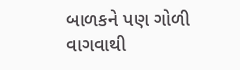બાળકને પણ ગોળી વાગવાથી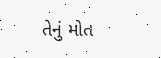તેનું મોત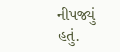નીપજ્યું હતું.